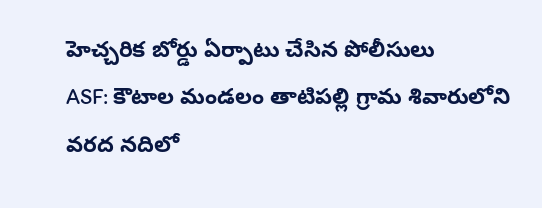హెచ్చరిక బోర్డు ఏర్పాటు చేసిన పోలీసులు
ASF: కౌటాల మండలం తాటిపల్లి గ్రామ శివారులోని వరద నదిలో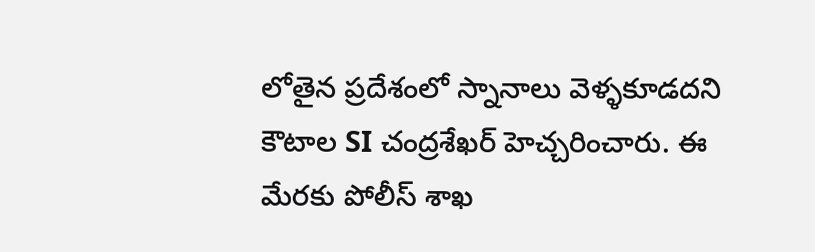లోతైన ప్రదేశంలో స్నానాలు వెళ్ళకూడదని కౌటాల SI చంద్రశేఖర్ హెచ్చరించారు. ఈ మేరకు పోలీస్ శాఖ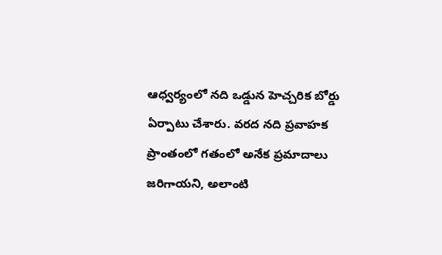ఆధ్వర్యంలో నది ఒడ్డున హెచ్చరిక బోర్డు ఏర్పాటు చేశారు. వరద నది ప్రవాహక ప్రాంతంలో గతంలో అనేక ప్రమాదాలు జరిగాయని, అలాంటి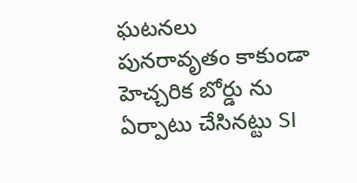ఘటనలు పునరావృతం కాకుండా హెచ్చరిక బోర్డు ను ఏర్పాటు చేసినట్టు SI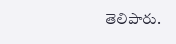తెలిపారు.